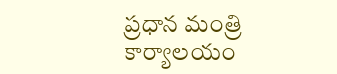ప్రధాన మంత్రి కార్యాలయం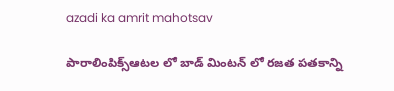azadi ka amrit mahotsav

పారాలింపిక్స్ఆటల లో బాడ్ మింటన్ లో రజత పతకాన్ని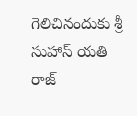గెలిచినందుకు శ్రీ సుహాస్ యతి రాజ్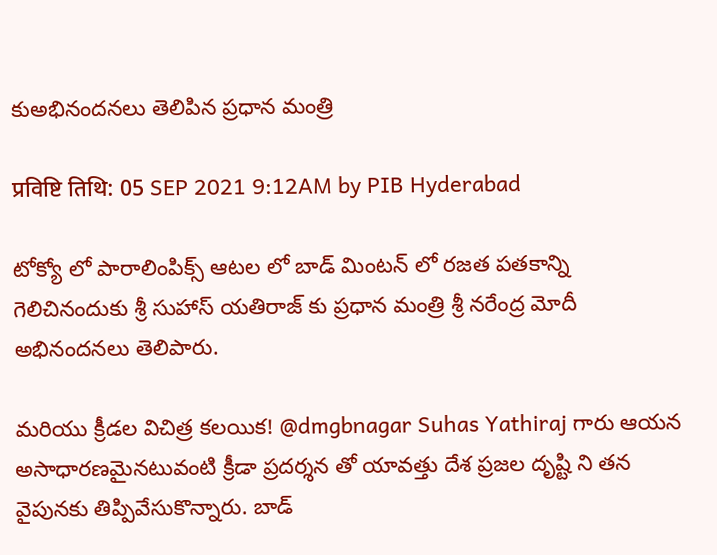కుఅభినందనలు తెలిపిన ప్రధాన మంత్రి

प्रविष्टि तिथि: 05 SEP 2021 9:12AM by PIB Hyderabad

టోక్యో లో పారాలింపిక్స్ ఆట‌ల లో బాడ్ మింటన్ లో రజత ప‌త‌కాన్ని గెలిచినందుకు శ్రీ సుహాస్ యతిరాజ్ కు ప్ర‌ధాన మంత్రి శ్రీ న‌రేంద్ర మోదీ అభినంద‌న‌లు తెలిపారు.

మరియు క్రీడల విచిత్ర కలయిక! @dmgbnagar Suhas Yathiraj గారు ఆయన అసాధారణమైనటువంటి క్రీడా ప్రదర్శన తో యావత్తు దేశ ప్రజల దృష్టి ని తన వైపునకు తిప్పివేసుకొన్నారు. బాడ్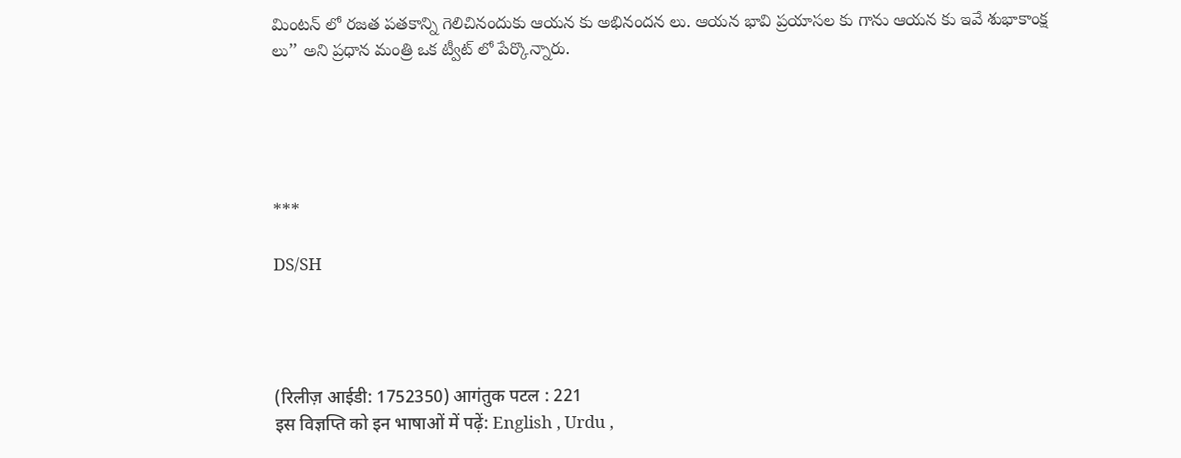మింటన్ లో రజత ప‌త‌కాన్ని గెలిచినందుకు ఆయన కు అభినందన లు. ఆయన భావి ప్రయాసల కు గాను ఆయన కు ఇవే శుభాకాంక్ష లు’’ అని ప్ర‌ధాన మంత్రి ఒక ట్వీట్ లో పేర్కొన్నారు.





***

DS/SH




(रिलीज़ आईडी: 1752350) आगंतुक पटल : 221
इस विज्ञप्ति को इन भाषाओं में पढ़ें: English , Urdu ,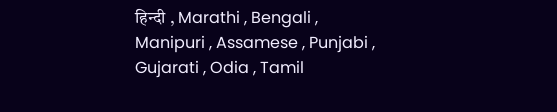हिन्दी , Marathi , Bengali , Manipuri , Assamese , Punjabi , Gujarati , Odia , Tamil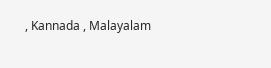, Kannada , Malayalam